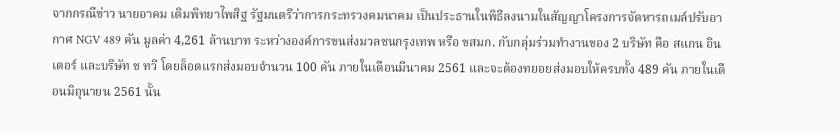จากกรณีข่าว นายอาคม เติมพิทยาไพสิฐ รัฐมนตรีว่าการกระทรวงคมนาคม เป็นประธานในพิธีลงนามในสัญญาโครงการจัดหารถเมล์ปรับอากาศ NGV 489 คัน มูลค่า 4,261 ล้านบาท ระหว่างองค์การขนส่งมวลชนกรุงเทพ หรือ ขสมก. กับกลุ่มร่วมทำงานของ 2 บริษัท คือ สแกน อินเตอร์ และบริษัท ช ทวี โดยล็อตแรกส่งมอบจำนวน 100 คัน ภายในเดือนมีนาคม 2561 และจะต้องทยอยส่งมอบให้ครบทั้ง 489 คัน ภายในเดือนมิถุนายน 2561 นั้น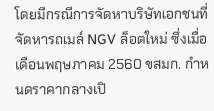โดยมีกรณีการจัดหาบริษัทเอกชนที่จัดหารถเมล์ NGV ล็อตใหม่ ซึ่งเมื่อเดือนพฤษภาคม 2560 ขสมก. กำหนดราคากลางเปิ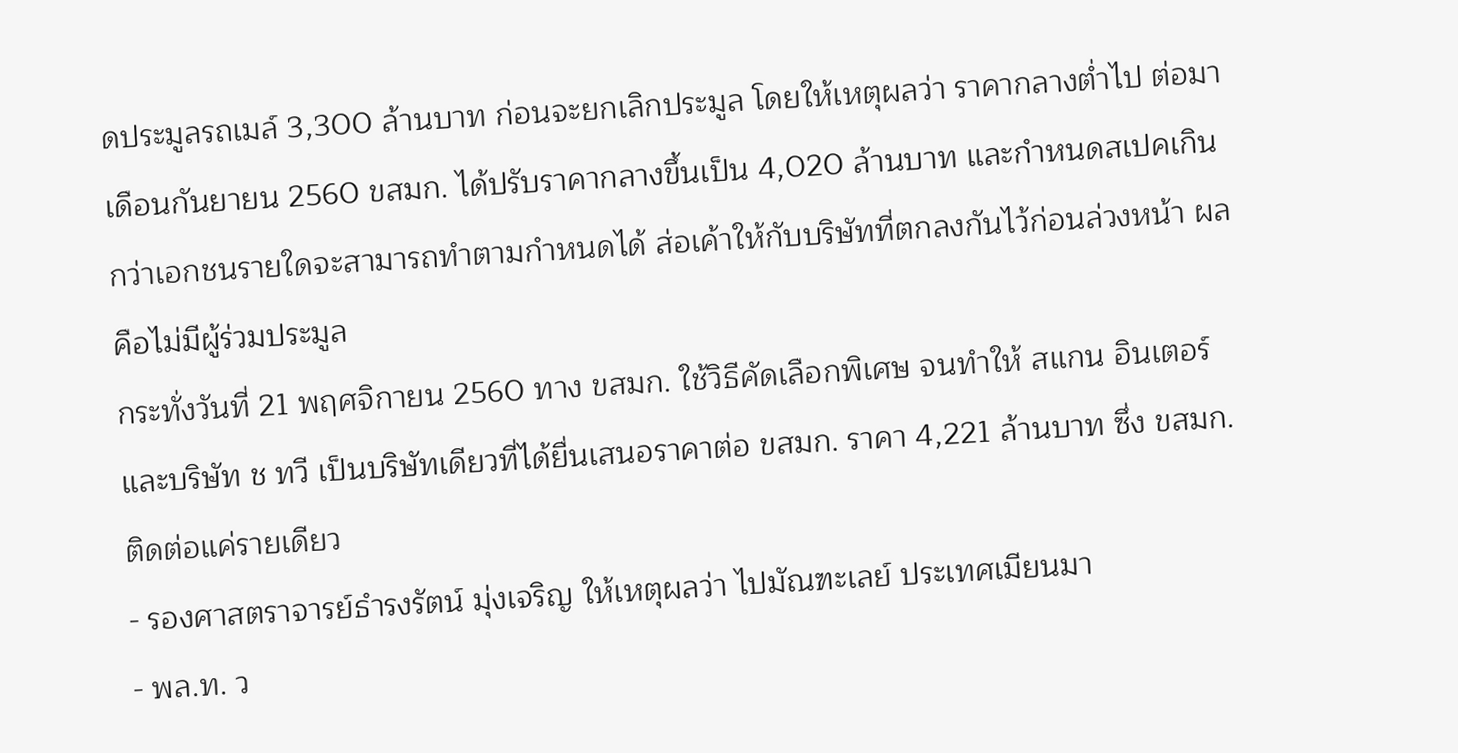ดประมูลรถเมล์ 3,300 ล้านบาท ก่อนจะยกเลิกประมูล โดยให้เหตุผลว่า ราคากลางต่ำไป ต่อมาเดือนกันยายน 2560 ขสมก. ได้ปรับราคากลางขึ้นเป็น 4,020 ล้านบาท และกำหนดสเปคเกินกว่าเอกชนรายใดจะสามารถทำตามกำหนดได้ ส่อเค้าให้กับบริษัทที่ตกลงกันไว้ก่อนล่วงหน้า ผลคือไม่มีผู้ร่วมประมูล
กระทั่งวันที่ 21 พฤศจิกายน 2560 ทาง ขสมก. ใช้วิธีคัดเลือกพิเศษ จนทำให้ สแกน อินเตอร์ และบริษัท ช ทวี เป็นบริษัทเดียวที่ได้ยื่นเสนอราคาต่อ ขสมก. ราคา 4,221 ล้านบาท ซึ่ง ขสมก. ติดต่อแค่รายเดียว
- รองศาสตราจารย์ธำรงรัตน์ มุ่งเจริญ ให้เหตุผลว่า ไปมัณฑะเลย์ ประเทศเมียนมา
- พล.ท. ว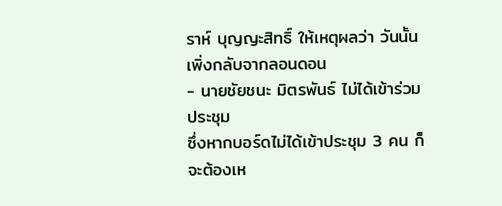ราห์ บุญญะสิทธิ์ ให้เหตุผลว่า วันนั้นเพิ่งกลับจากลอนดอน
- นายชัยชนะ มิตรพันธ์ ไม่ได้เข้าร่วมประชุม
ซึ่งหากบอร์ดไม่ได้เข้าประชุม 3 คน ก็จะต้องเห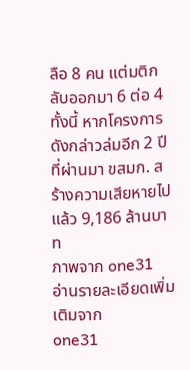ลือ 8 คน แต่มติกลับออกมา 6 ต่อ 4 ทั้งนี้ หากโครงการดังกล่าวล่มอีก 2 ปีที่ผ่านมา ขสมก. สร้างความเสียหายไปแล้ว 9,186 ล้านบาท
ภาพจาก one31
อ่านรายละเอียดเพิ่มเติมจาก
one31